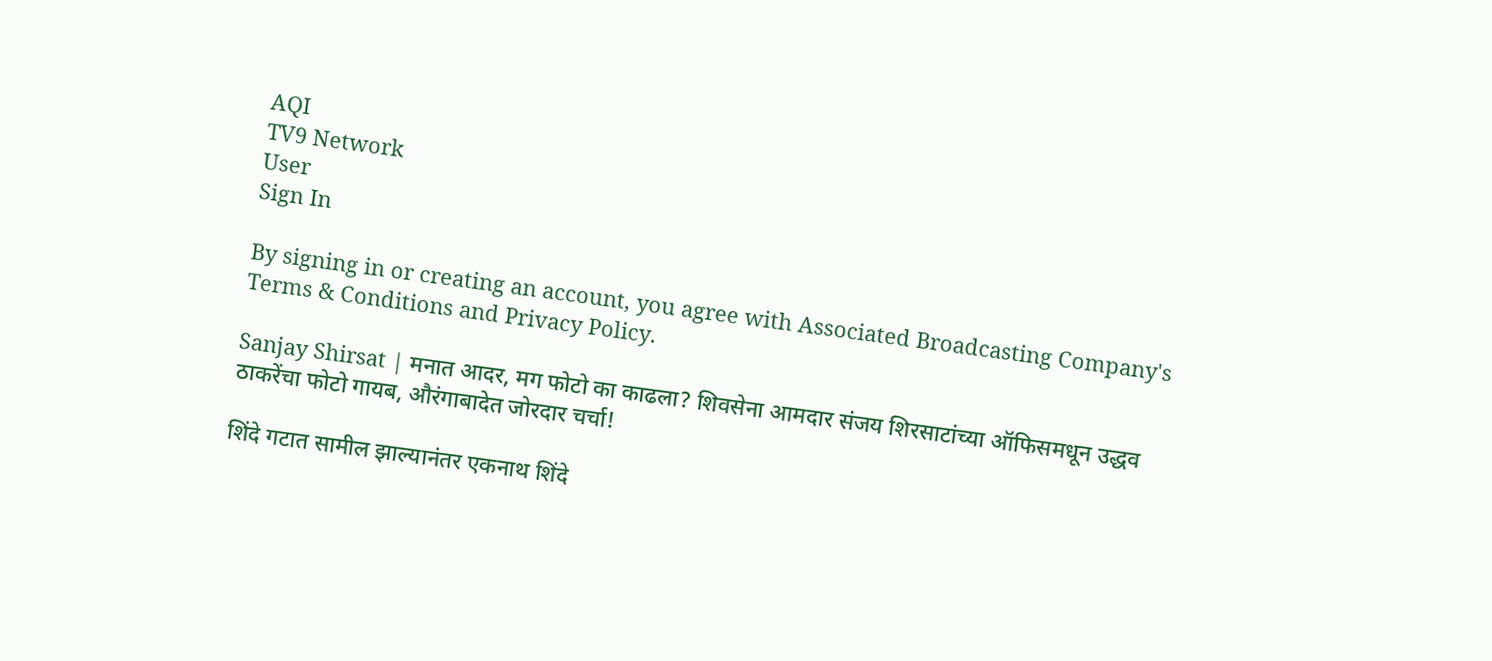AQI
TV9 Network
User
Sign In

By signing in or creating an account, you agree with Associated Broadcasting Company's Terms & Conditions and Privacy Policy.

Sanjay Shirsat | मनात आदर, मग फोटो का काढला? शिवसेना आमदार संजय शिरसाटांच्या ऑफिसमधून उद्धव ठाकरेंचा फोटो गायब, औरंगाबादेत जोरदार चर्चा!

शिंदे गटात सामील झाल्यानंतर एकनाथ शिंदे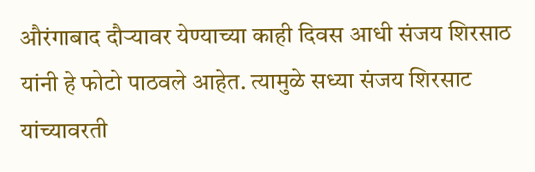औरंगाबाद दौऱ्यावर येण्याच्या काही दिवस आधी संजय शिरसाठ यांनी हे फोटो पाठवले आहेत. त्यामुळे सध्या संजय शिरसाट यांच्यावरती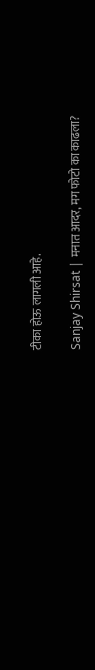टीका होऊ लागली आहे.

Sanjay Shirsat | मनात आदर, मग फोटो का काढला?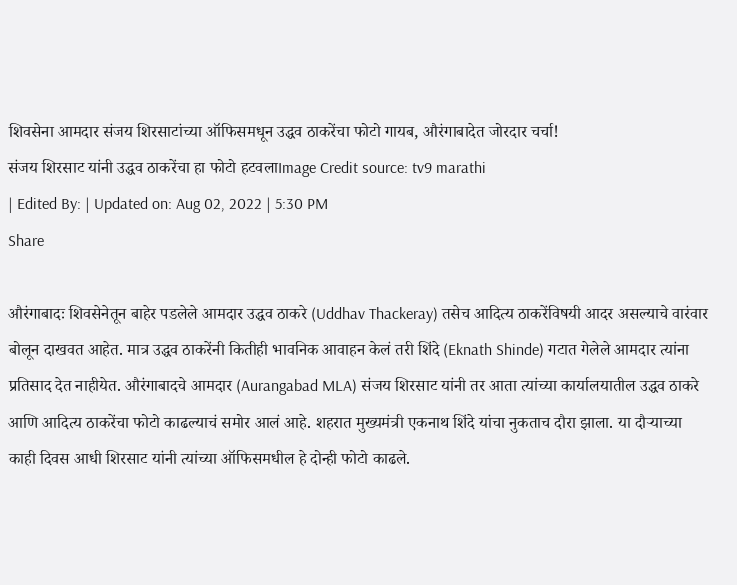शिवसेना आमदार संजय शिरसाटांच्या ऑफिसमधून उद्धव ठाकरेंचा फोटो गायब, औरंगाबादेत जोरदार चर्चा!
संजय शिरसाट यांनी उद्धव ठाकरेंचा हा फोटो हटवलाImage Credit source: tv9 marathi
| Edited By: | Updated on: Aug 02, 2022 | 5:30 PM
Share

औरंगाबादः शिवसेनेतून बाहेर पडलेले आमदार उद्धव ठाकरे (Uddhav Thackeray) तसेच आदित्य ठाकरेंविषयी आदर असल्याचे वारंवार बोलून दाखवत आहेत. मात्र उद्धव ठाकरेंनी कितीही भावनिक आवाहन केलं तरी शिंदे (Eknath Shinde) गटात गेलेले आमदार त्यांना प्रतिसाद देत नाहीयेत. औरंगाबादचे आमदार (Aurangabad MLA) संजय शिरसाट यांनी तर आता त्यांच्या कार्यालयातील उद्धव ठाकरे आणि आदित्य ठाकरेंचा फोटो काढल्याचं समोर आलं आहे. शहरात मुख्यमंत्री एकनाथ शिंदे यांचा नुकताच दौरा झाला. या दौऱ्याच्या काही दिवस आधी शिरसाट यांनी त्यांच्या ऑफिसमधील हे दोन्ही फोटो काढले.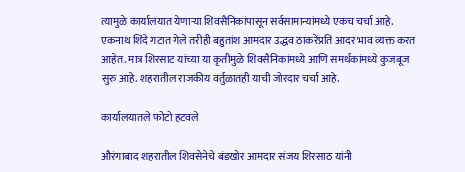त्यामुळे कार्यालयात येणाऱ्या शिवसैनिकांपासून सर्वसामान्यांमध्ये एकच चर्चा आहे. एकनाथ शिंदे गटात गेले तरीही बहुतांश आमदार उद्धव ठाकरेंप्रति आदर भाव व्यक्त करत आहेत. मात्र शिरसाट यांच्या या कृतीमुळे शिवसैनिकांमध्ये आणि समर्थकांमध्ये कुजबूज सुरु आहे. शहरातील राजकीय वर्तुळातही याची जोरदार चर्चा आहे.

कार्यालयातले फोटो हटवले

औरंगाबाद शहरातील शिवसेनेचे बंडखोर आमदार संजय शिरसाठ यांनी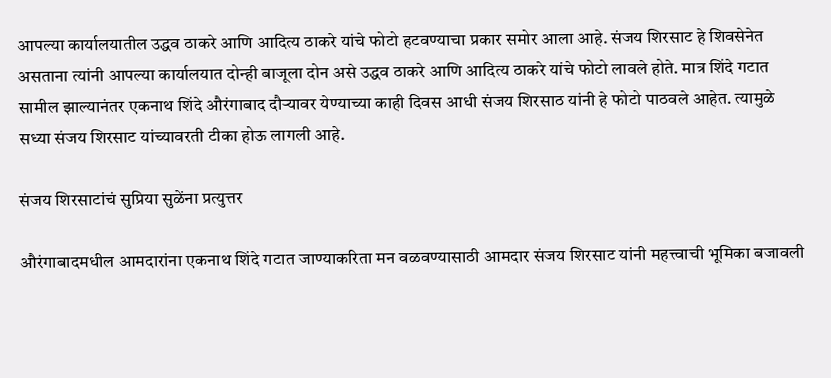आपल्या कार्यालयातील उद्धव ठाकरे आणि आदित्य ठाकरे यांचे फोटो हटवण्याचा प्रकार समोर आला आहे. संजय शिरसाट हे शिवसेनेत असताना त्यांनी आपल्या कार्यालयात दोन्ही बाजूला दोन असे उद्धव ठाकरे आणि आदित्य ठाकरे यांचे फोटो लावले होते. मात्र शिंदे गटात सामील झाल्यानंतर एकनाथ शिंदे औरंगाबाद दौऱ्यावर येण्याच्या काही दिवस आधी संजय शिरसाठ यांनी हे फोटो पाठवले आहेत. त्यामुळे सध्या संजय शिरसाट यांच्यावरती टीका होऊ लागली आहे.

संजय शिरसाटांचं सुप्रिया सुळेंना प्रत्युत्तर

औरंगाबादमधील आमदारांना एकनाथ शिंदे गटात जाण्याकरिता मन वळवण्यासाठी आमदार संजय शिरसाट यांनी महत्त्वाची भूमिका बजावली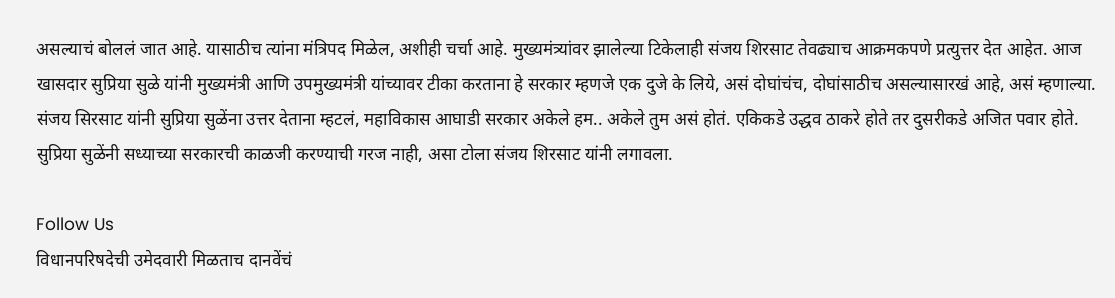असल्याचं बोललं जात आहे. यासाठीच त्यांना मंत्रिपद मिळेल, अशीही चर्चा आहे. मुख्यमंत्र्यांवर झालेल्या टिकेलाही संजय शिरसाट तेवढ्याच आक्रमकपणे प्रत्युत्तर देत आहेत. आज खासदार सुप्रिया सुळे यांनी मुख्यमंत्री आणि उपमुख्यमंत्री यांच्यावर टीका करताना हे सरकार म्हणजे एक दुजे के लिये, असं दोघांचंच, दोघांसाठीच असल्यासारखं आहे, असं म्हणाल्या. संजय सिरसाट यांनी सुप्रिया सुळेंना उत्तर देताना म्हटलं, महाविकास आघाडी सरकार अकेले हम.. अकेले तुम असं होतं. एकिकडे उद्धव ठाकरे होते तर दुसरीकडे अजित पवार होते. सुप्रिया सुळेंनी सध्याच्या सरकारची काळजी करण्याची गरज नाही, असा टोला संजय शिरसाट यांनी लगावला.

Follow Us
विधानपरिषदेची उमेदवारी मिळताच दानवेंचं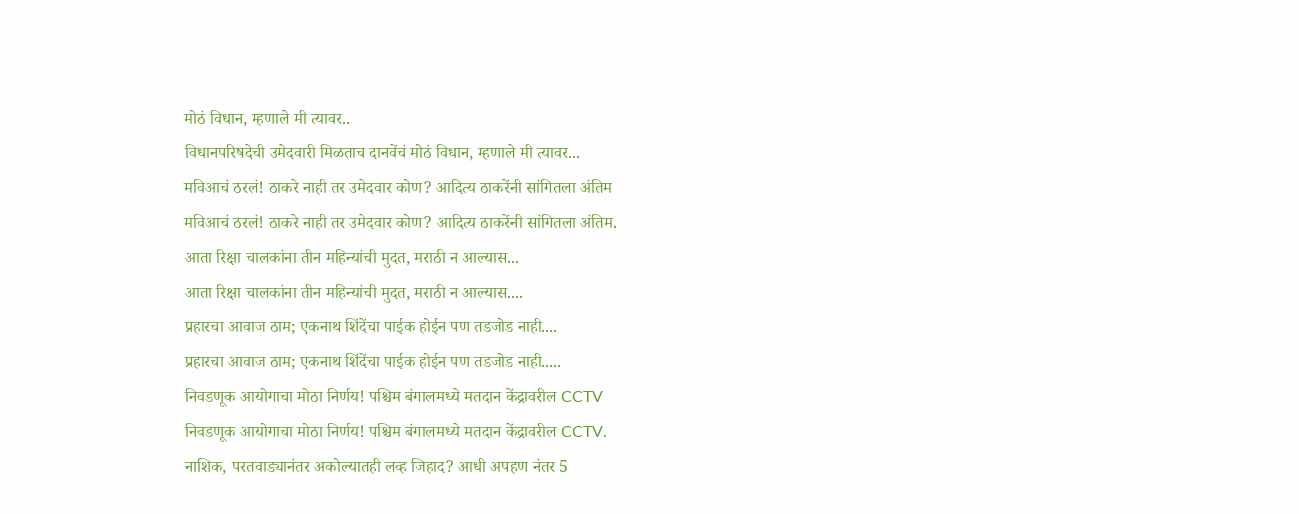मोठं विधान, म्हणाले मी त्यावर..
विधानपरिषदेची उमेदवारी मिळताच दानवेंचं मोठं विधान, म्हणाले मी त्यावर...
मविआचं ठरलं! ठाकरे नाही तर उमेदवार कोण? आदित्य ठाकरेंनी सांगितला अंतिम
मविआचं ठरलं! ठाकरे नाही तर उमेदवार कोण? आदित्य ठाकरेंनी सांगितला अंतिम.
आता रिक्षा चालकांना तीन महिन्यांची मुदत, मराठी न आल्यास...
आता रिक्षा चालकांना तीन महिन्यांची मुदत, मराठी न आल्यास....
प्रहारचा आवाज ठाम; एकनाथ शिंदेंचा पाईक होईन पण तडजोड नाही....
प्रहारचा आवाज ठाम; एकनाथ शिंदेंचा पाईक होईन पण तडजोड नाही.....
निवडणूक आयोगाचा मोठा निर्णय! पश्चिम बंगालमध्ये मतदान केंद्रावरील CCTV
निवडणूक आयोगाचा मोठा निर्णय! पश्चिम बंगालमध्ये मतदान केंद्रावरील CCTV.
नाशिक, परतवाड्यानंतर अकोल्यातही लव्ह जिहाद? आधी अपहण नंतर 5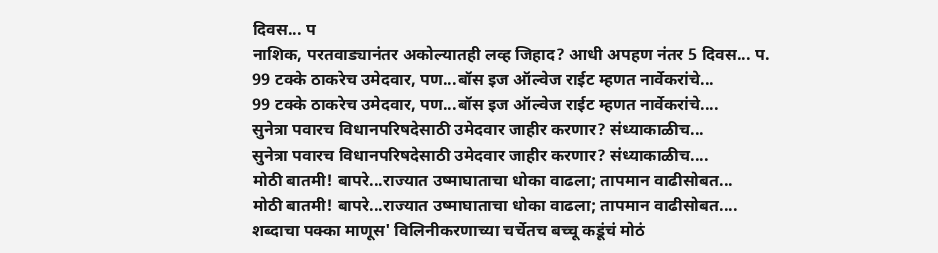दिवस... प
नाशिक, परतवाड्यानंतर अकोल्यातही लव्ह जिहाद? आधी अपहण नंतर 5 दिवस... प.
99 टक्के ठाकरेच उमेदवार, पण...बॉस इज ऑल्वेज राईट म्हणत नार्वेकरांचे...
99 टक्के ठाकरेच उमेदवार, पण...बॉस इज ऑल्वेज राईट म्हणत नार्वेकरांचे....
सुनेत्रा पवारच विधानपरिषदेसाठी उमेदवार जाहीर करणार? संध्याकाळीच...
सुनेत्रा पवारच विधानपरिषदेसाठी उमेदवार जाहीर करणार? संध्याकाळीच....
मोठी बातमी! बापरे...राज्यात उष्माघाताचा धोका वाढला; तापमान वाढीसोबत...
मोठी बातमी! बापरे...राज्यात उष्माघाताचा धोका वाढला; तापमान वाढीसोबत....
शब्दाचा पक्का माणूस' विलिनीकरणाच्या चर्चेतच बच्चू कडूंचं मोठं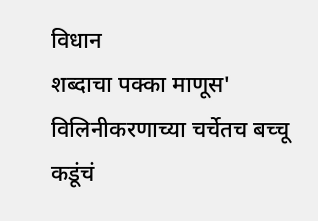विधान
शब्दाचा पक्का माणूस' विलिनीकरणाच्या चर्चेतच बच्चू कडूंचं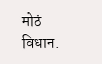मोठं विधान.